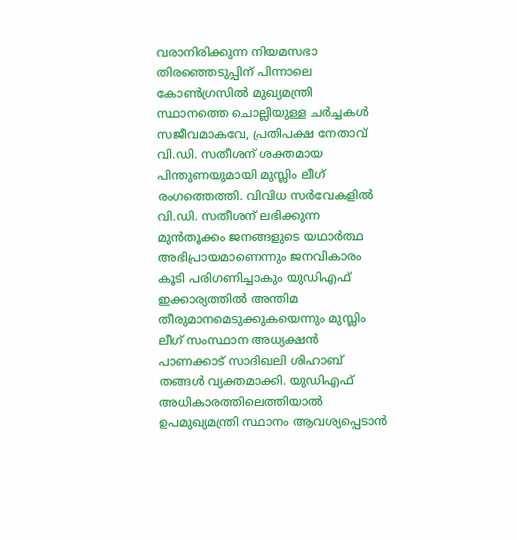വരാനിരിക്കുന്ന നിയമസഭാ തിരഞ്ഞെടുപ്പിന് പിന്നാലെ കോൺഗ്രസിൽ മുഖ്യമന്ത്രി സ്ഥാനത്തെ ചൊല്ലിയുള്ള ചർച്ചകൾ സജീവമാകവേ, പ്രതിപക്ഷ നേതാവ് വി.ഡി. സതീശന് ശക്തമായ പിന്തുണയുമായി മുസ്ലിം ലീഗ് രംഗത്തെത്തി. വിവിധ സർവേകളിൽ വി.ഡി. സതീശന് ലഭിക്കുന്ന മുൻതൂക്കം ജനങ്ങളുടെ യഥാർത്ഥ അഭിപ്രായമാണെന്നും ജനവികാരം കൂടി പരിഗണിച്ചാകും യുഡിഎഫ് ഇക്കാര്യത്തിൽ അന്തിമ തീരുമാനമെടുക്കുകയെന്നും മുസ്ലിം ലീഗ് സംസ്ഥാന അധ്യക്ഷൻ പാണക്കാട് സാദിഖലി ശിഹാബ് തങ്ങൾ വ്യക്തമാക്കി. യുഡിഎഫ് അധികാരത്തിലെത്തിയാൽ ഉപമുഖ്യമന്ത്രി സ്ഥാനം ആവശ്യപ്പെടാൻ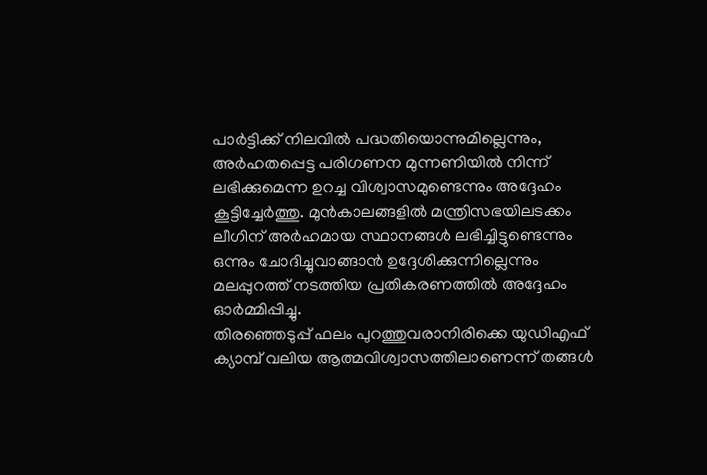പാർട്ടിക്ക് നിലവിൽ പദ്ധതിയൊന്നുമില്ലെന്നും, അർഹതപ്പെട്ട പരിഗണന മുന്നണിയിൽ നിന്ന് ലഭിക്കുമെന്ന ഉറച്ച വിശ്വാസമുണ്ടെന്നും അദ്ദേഹം കൂട്ടിച്ചേർത്തു. മുൻകാലങ്ങളിൽ മന്ത്രിസഭയിലടക്കം ലീഗിന് അർഹമായ സ്ഥാനങ്ങൾ ലഭിച്ചിട്ടുണ്ടെന്നും ഒന്നും ചോദിച്ചുവാങ്ങാൻ ഉദ്ദേശിക്കുന്നില്ലെന്നും മലപ്പുറത്ത് നടത്തിയ പ്രതികരണത്തിൽ അദ്ദേഹം ഓർമ്മിപ്പിച്ചു.
തിരഞ്ഞെടുപ്പ് ഫലം പുറത്തുവരാനിരിക്കെ യുഡിഎഫ് ക്യാമ്പ് വലിയ ആത്മവിശ്വാസത്തിലാണെന്ന് തങ്ങൾ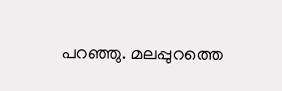പറഞ്ഞു. മലപ്പുറത്തെ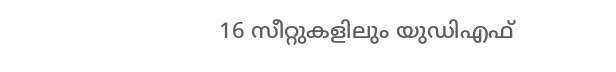16 സീറ്റുകളിലും യുഡിഎഫ്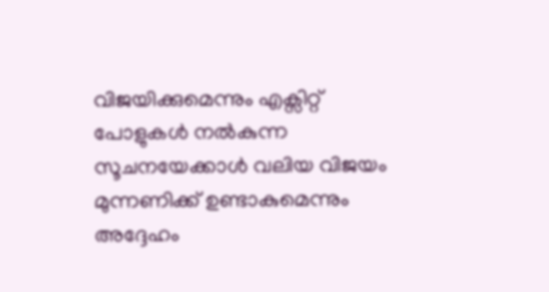വിജയിക്കുമെന്നും എക്സിറ്റ് പോളുകൾ നൽകുന്ന സൂചനയേക്കാൾ വലിയ വിജയം മുന്നണിക്ക് ഉണ്ടാകുമെന്നും അദ്ദേഹം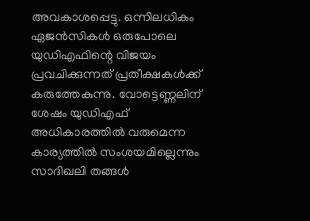അവകാശപ്പെട്ടു. ഒന്നിലധികം ഏജൻസികൾ ഒരുപോലെ യുഡിഎഫിന്റെ വിജയം പ്രവചിക്കുന്നത് പ്രതീക്ഷകൾക്ക് കരുത്തേകുന്നു. വോട്ടെണ്ണലിന് ശേഷം യുഡിഎഫ് അധികാരത്തിൽ വരുമെന്ന കാര്യത്തിൽ സംശയമില്ലെന്നും സാദിഖലി തങ്ങൾ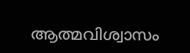ആത്മവിശ്വാസം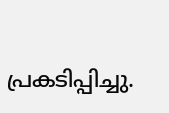പ്രകടിപ്പിച്ചു.